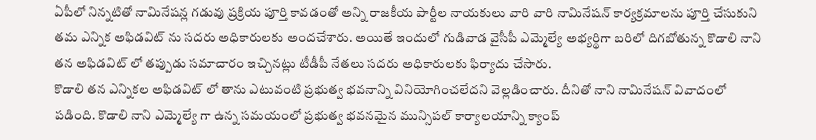ఏపీలో నిన్నటితో నామినేషన్ల గడువు ప్రక్రియ పూర్తి కావడంతో అన్ని రాజకీయ పార్టీల నాయకులు వారి వారి నామినేషన్ కార్యక్రమాలను పూర్తి చేసుకుని తమ ఎన్నిక అఫిడవిట్ ను సదరు అధికారులకు అందచేశారు. అయితే ఇందులో గుడివాడ వైసీపీ ఎమ్మెల్యే అభ్యర్థిగా బరిలో దిగబోతున్న కొడాలి నాని తన అఫిడవిట్ లో తప్పుడు సమాచారం ఇచ్చినట్లు టీడీపీ నేతలు సదరు అధికారులకు ఫిర్యాదు చేసారు.
కొడాలి తన ఎన్నికల అఫిడవిట్ లో తాను ఎటువంటి ప్రభుత్వ భవనాన్ని వినియోగించలేదని వెల్లడించారు. దీనితో నాని నామినేషన్ వివాదంలో పడింది. కొడాలి నాని ఎమ్మెల్యే గా ఉన్న సమయంలో ప్రభుత్వ భవనమైన మున్సిపల్ కార్యాలయాన్ని క్యాంప్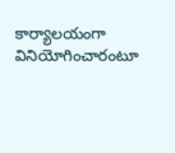కార్యాలయంగా వినియోగించారంటూ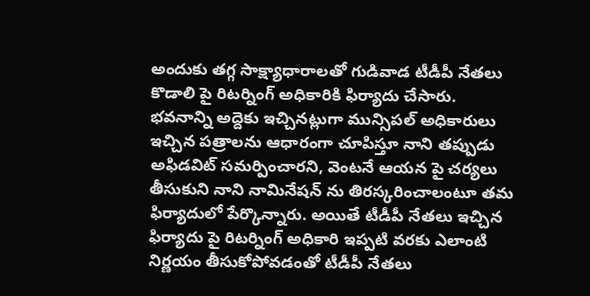అందుకు తగ్గ సాక్ష్యాధారాలతో గుడివాడ టీడీపీ నేతలు కొడాలి పై రిటర్నింగ్ అధికారికి ఫిర్యాదు చేసారు.
భవనాన్ని అద్దెకు ఇచ్చినట్లుగా మున్సిపల్ అధికారులు ఇచ్చిన పత్రాలను ఆధారంగా చూపిస్తూ నాని తప్పుడు అఫిడవిట్ సమర్పించారని, వెంటనే ఆయన పై చర్యలు తీసుకుని నాని నామినేషన్ ను తిరస్కరించాలంటూ తమ ఫిర్యాదులో పేర్కొన్నారు. అయితే టీడీపీ నేతలు ఇచ్చిన ఫిర్యాదు పై రిటర్నింగ్ అధికారి ఇప్పటి వరకు ఎలాంటి నిర్ణయం తీసుకోపోవడంతో టీడీపీ నేతలు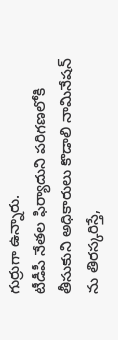గుర్రుగా ఉన్నారు.
టీడీపీ నేతల ఫిర్యాదుని పరిగణలోకి తీసుకుని అధికారులు కొడాలి నామినేషన్ ను తిరస్కరిస్తే,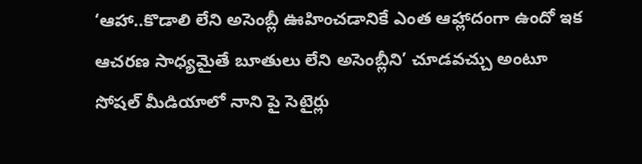‘ఆహా..కొడాలి లేని అసెంబ్లీ ఊహించడానికే ఎంత ఆహ్లాదంగా ఉందో ఇక ఆచరణ సాధ్యమైతే బూతులు లేని అసెంబ్లీని’ చూడవచ్చు అంటూ సోషల్ మీడియాలో నాని పై సెటైర్లు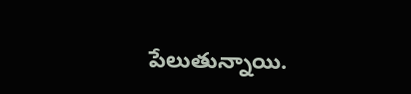పేలుతున్నాయి.